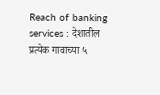Reach of banking services : देशातील प्रत्येक गावाच्या ५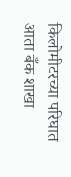किलोमीटरच्या परिघात आता बँक शाखा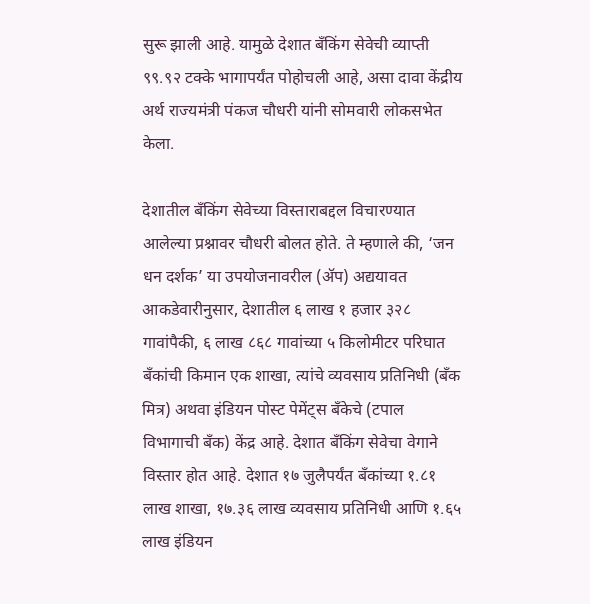सुरू झाली आहे. यामुळे देशात बँकिंग सेवेची व्याप्ती ९९.९२ टक्के भागापर्यंत पोहोचली आहे, असा दावा केंद्रीय अर्थ राज्यमंत्री पंकज चौधरी यांनी सोमवारी लोकसभेत केला.

देशातील बँकिंग सेवेच्या विस्ताराबद्दल विचारण्यात आलेल्या प्रश्नावर चौधरी बोलत होते. ते म्हणाले की, ‘जन धन दर्शक’ या उपयोजनावरील (ॲप) अद्ययावत आकडेवारीनुसार, देशातील ६ लाख १ हजार ३२८ गावांपैकी, ६ लाख ८६८ गावांच्या ५ किलोमीटर परिघात बँकांची किमान एक शाखा, त्यांचे व्यवसाय प्रतिनिधी (बँक मित्र) अथवा इंडियन पोस्ट पेमेंट्स बँकेचे (टपाल विभागाची बँक) केंद्र आहे. देशात बँकिंग सेवेचा वेगाने विस्तार होत आहे. देशात १७ जुलैपर्यंत बँकांच्या १.८१ लाख शाखा, १७.३६ लाख व्यवसाय प्रतिनिधी आणि १.६५ लाख इंडियन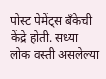पोस्ट पेमेंट्स बँकेची केंद्रे होती. सध्या लोक वस्ती असलेल्या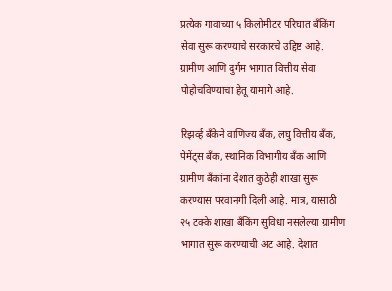प्रत्येक गावाच्या ५ किलोमीटर परिघात बँकिंग सेवा सुरू करण्याचे सरकारचे उद्दिष्ट आहे. ग्रामीण आणि दुर्गम भागात वित्तीय सेवा पोहोचविण्याचा हेतू यामागे आहे.

रिझर्व्ह बँकेने वाणिज्य बँक, लघु वित्तीय बँक, पेमेंट्स बँक, स्थानिक विभागीय बँक आणि ग्रामीण बँकांना देशात कुठेही शाखा सुरू करण्यास परवानगी दिली आहे. मात्र, यासाठी २५ टक्के शाखा बँकिंग सुविधा नसलेल्या ग्रामीण भागात सुरू करण्याची अट आहे. देशात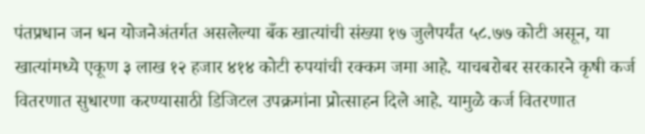पंतप्रधान जन धन योजनेअंतर्गत असलेल्या बँक खात्यांची संख्या १७ जुलैपर्यंत ५८.७७ कोटी असून, या खात्यांमध्ये एकूण ३ लाख १२ हजार ४१४ कोटी रुपयांची रक्कम जमा आहे. याचबरोबर सरकारने कृषी कर्ज वितरणात सुधारणा करण्यासाठी डिजिटल उपक्रमांना प्रोत्साहन दिले आहे. यामुळे कर्ज वितरणात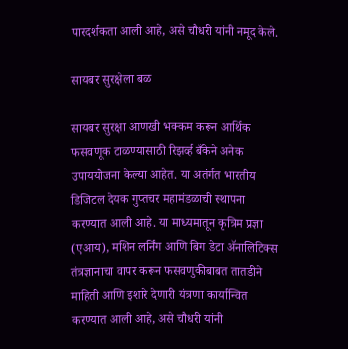पारदर्शकता आली आहे, असे चौधरी यांनी नमूद केले.

सायबर सुरक्षेला बळ

सायबर सुरक्षा आणखी भक्कम करून आर्थिक फसवणूक टाळण्यासाठी रिझर्व्ह बँकेने अनेक उपाययोजना केल्या आहेत. या अतंर्गत भारतीय डिजिटल देयक गुप्तचर महामंडळाची स्थापना करण्यात आली आहे. या माध्यमातून कृत्रिम प्रज्ञा (एआय), मशिन लर्निंग आणि बिग डेटा ॲनालिटिक्स तंत्रज्ञानाचा वापर करून फसवणुकीबाबत तातडीने माहिती आणि इशारे देणारी यंत्रणा कार्यान्वित करण्यात आली आहे, असे चौधरी यांनी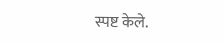स्पष्ट केले.